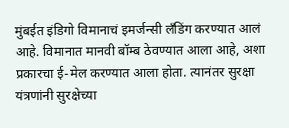मुंबईत इंडिगो विमानाचं इमर्जन्सी लँडिंग करण्यात आलं आहे. विमानात मानवी बॉम्ब ठेवण्यात आला आहे, अशा प्रकारचा ई-मेल करण्यात आला होता. त्यानंतर सुरक्षा यंत्रणांनी सुरक्षेच्या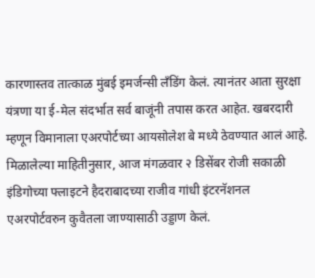कारणास्तव तात्काळ मुंबई इमर्जन्सी लँडिंग केलं. त्यानंतर आता सुरक्षा यंत्रणा या ई-मेल संदर्भात सर्व बाजूंनी तपास करत आहेत. खबरदारी म्हणून विमानाला एअरपोर्टच्या आयसोलेश बे मध्ये ठेवण्यात आलं आहे.
मिळालेल्या माहितीनुसार, आज मंगळवार २ डिसेंबर रोजी सकाळी इंडिगोच्या फ्लाइटने हैदराबादच्या राजीव गांधी इंटरनॅशनल एअरपोर्टवरुन कुवैतला जाण्यासाठी उड्डाण केलं.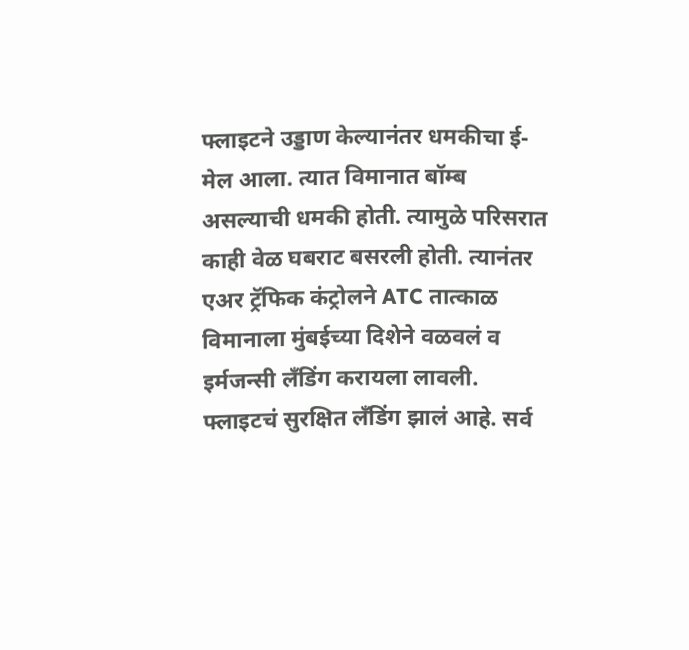फ्लाइटने उड्डाण केल्यानंतर धमकीचा ई-मेल आला. त्यात विमानात बॉम्ब असल्याची धमकी होती. त्यामुळे परिसरात काही वेळ घबराट बसरली होती. त्यानंतर एअर ट्रॅफिक कंट्रोलने ATC तात्काळ विमानाला मुंबईच्या दिशेने वळवलं व इर्मजन्सी लँडिंग करायला लावली. फ्लाइटचं सुरक्षित लँडिंग झालं आहे. सर्व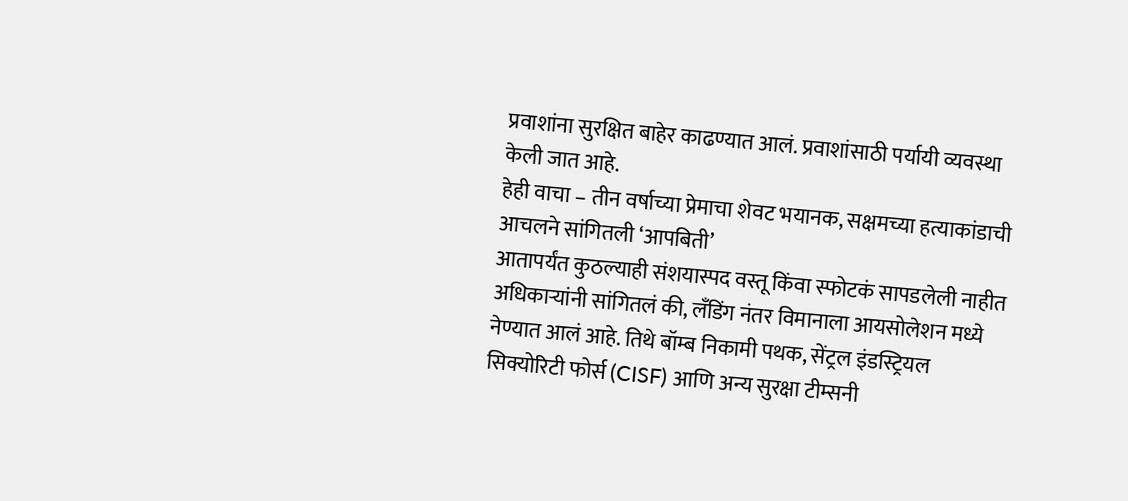प्रवाशांना सुरक्षित बाहेर काढण्यात आलं. प्रवाशांसाठी पर्यायी व्यवस्था केली जात आहे.
हेही वाचा – तीन वर्षाच्या प्रेमाचा शेवट भयानक, सक्षमच्या हत्याकांडाची आचलने सांगितली ‘आपबिती’
आतापर्यंत कुठल्याही संशयास्पद वस्तू किंवा स्फोटकं सापडलेली नाहीत
अधिकाऱ्यांनी सांगितलं की, लँडिंग नंतर विमानाला आयसोलेशन मध्ये नेण्यात आलं आहे. तिथे बॉम्ब निकामी पथक, सेंट्रल इंडस्ट्रियल सिक्योरिटी फोर्स (CISF) आणि अन्य सुरक्षा टीम्सनी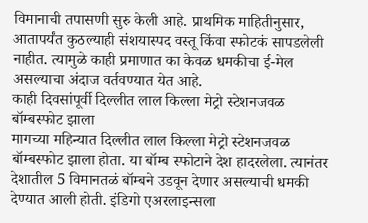विमानाची तपासणी सुरु केली आहे. प्राथमिक माहितीनुसार, आतापर्यंत कुठल्याही संशयास्पद वस्तू किंवा स्फोटकं सापडलेली नाहीत. त्यामुळे काही प्रमाणात का केवळ धमकीचा ई-मेल असल्याचा अंदाज वर्तवण्यात येत आहे.
काही दिवसांपूर्वी दिल्लीत लाल किल्ला मेट्रो स्टेशनजवळ बॉम्बस्फोट झाला
मागच्या महिन्यात दिल्लीत लाल किल्ला मेट्रो स्टेशनजवळ बॉम्बस्फोट झाला होता. या बॉम्ब स्फोटाने देश हादरलेला. त्यानंतर देशातील 5 विमानतळं बॉम्बने उडवून देणार असल्याची धमकी देण्यात आली होती. इंडिगो एअरलाइन्सला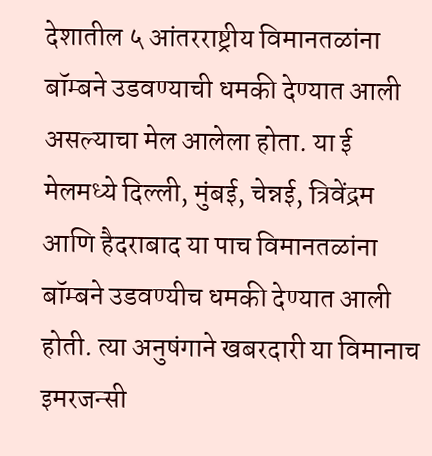देशातील ५ आंतरराष्ट्रीय विमानतळांना बॉम्बने उडवण्याची धमकी देण्यात आली असल्याचा मेल आलेला होता. या ई मेलमध्ये दिल्ली, मुंबई, चेन्नई, त्रिवेंद्रम आणि हैदराबाद या पाच विमानतळांना बॉम्बने उडवण्यीच धमकी देण्यात आली होती. त्या अनुषंगाने खबरदारी या विमानाच इमरजन्सी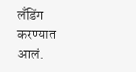लँडिंग करण्यात आलं.